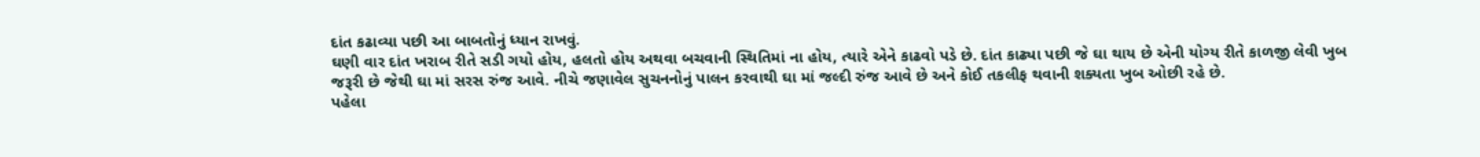દાંત કઢાવ્યા પછી આ બાબતોનું ધ્યાન રાખવું.
ઘણી વાર દાંત ખરાબ રીતે સડી ગયો હોય, હલતો હોય અથવા બચવાની સ્થિતિમાં ના હોય, ત્યારે એને કાઢવો પડે છે. દાંત કાઢ્યા પછી જે ઘા થાય છે એની યોગ્ય રીતે કાળજી લેવી ખુબ જરૂરી છે જેથી ઘા માં સરસ રુંજ આવે. નીચે જણાવેલ સુચનનોનું પાલન કરવાથી ઘા માં જલ્દી રુંજ આવે છે અને કોઈ તકલીફ થવાની શક્યતા ખુબ ઓછી રહે છે.
પહેલા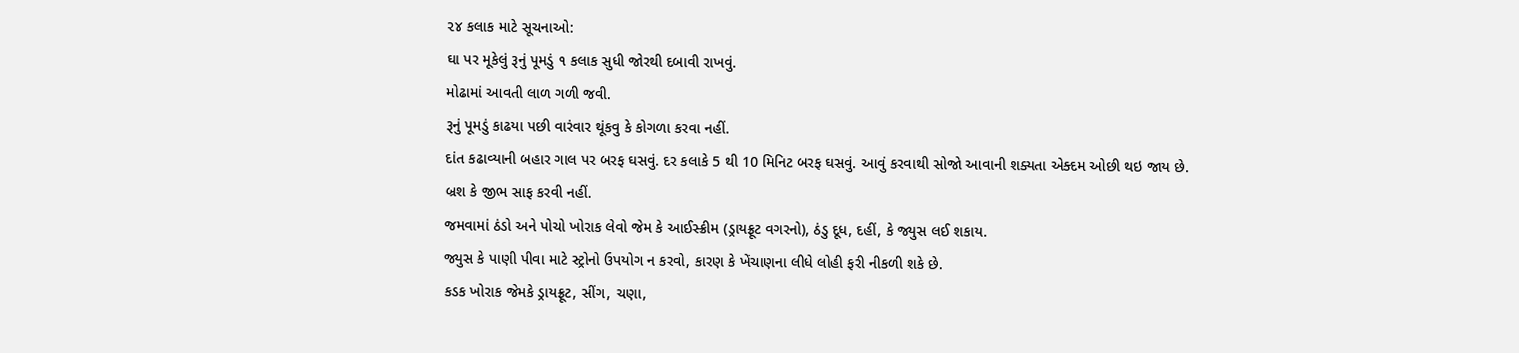૨૪ કલાક માટે સૂચનાઓ:
ઘા પર મૂકેલું રૂનું પૂમડું ૧ કલાક સુધી જોરથી દબાવી રાખવું.
મોઢામાં આવતી લાળ ગળી જવી.
રૂનું પૂમડું કાઢયા પછી વારંવાર થૂંકવુ કે કોગળા કરવા નહીં.
દાંત કઢાવ્યાની બહાર ગાલ પર બરફ ઘસવું. દર કલાકે 5 થી 10 મિનિટ બરફ ઘસવું. આવું કરવાથી સોજો આવાની શક્યતા એક્દમ ઓછી થઇ જાય છે.
બ્રશ કે જીભ સાફ કરવી નહીં.
જમવામાં ઠંડો અને પોચો ખોરાક લેવો જેમ કે આઈસ્ક્રીમ (ડ્રાયફ્રૂટ વગરનો), ઠંડુ દૂધ, દહીં, કે જ્યુસ લઈ શકાય.
જ્યુસ કે પાણી પીવા માટે સ્ટ્રોનો ઉપયોગ ન કરવો, કારણ કે ખેંચાણના લીધે લોહી ફરી નીકળી શકે છે.
કડક ખોરાક જેમકે ડ્રાયફ્રૂટ, સીંગ, ચણા,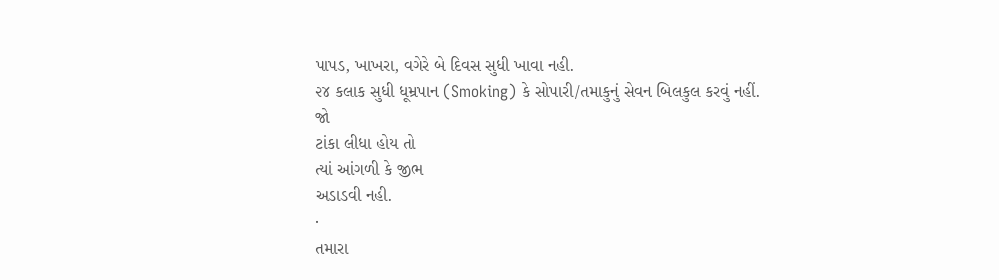પાપડ, ખાખરા, વગેરે બે દિવસ સુધી ખાવા નહી.
૨૪ કલાક સુધી ધૂમ્રપાન (Smoking) કે સોપારી/તમાકુનું સેવન બિલકુલ કરવું નહીં.
જો
ટાંકા લીધા હોય તો
ત્યાં આંગળી કે જીભ
અડાડવી નહી.
·
તમારા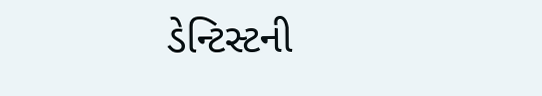ડેન્ટિસ્ટની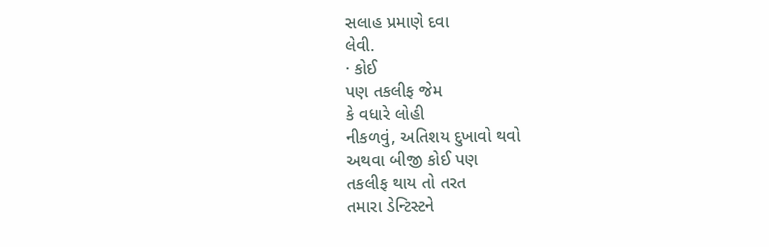સલાહ પ્રમાણે દવા
લેવી.
· કોઈ
પણ તકલીફ જેમ
કે વધારે લોહી
નીકળવું, અતિશય દુખાવો થવો
અથવા બીજી કોઈ પણ
તકલીફ થાય તો તરત
તમારા ડેન્ટિસ્ટને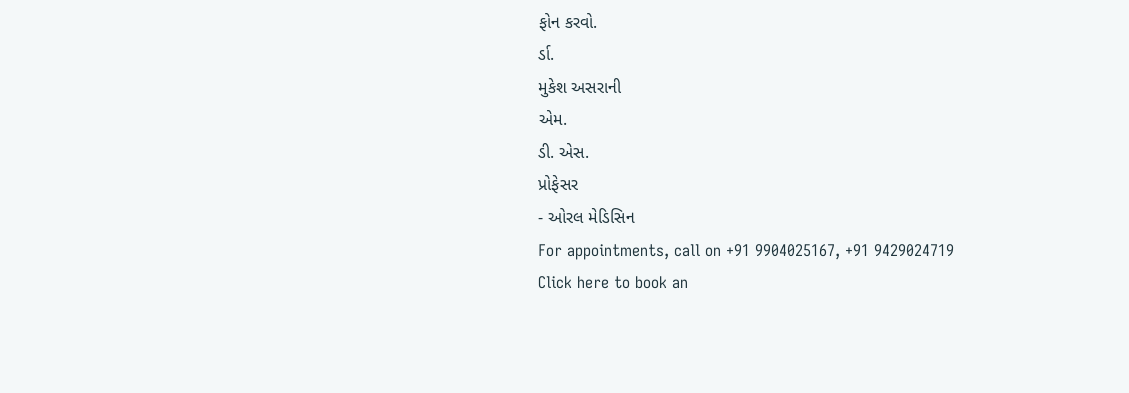ફોન કરવો.
ર્ડા.
મુકેશ અસરાની
એમ.
ડી. એસ.
પ્રોફેસર
- ઓરલ મેડિસિન
For appointments, call on +91 9904025167, +91 9429024719
Click here to book an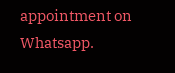appointment on Whatsapp.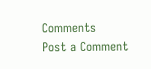Comments
Post a Comment